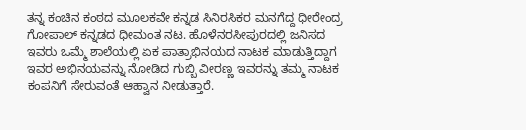ತನ್ನ ಕಂಚಿನ ಕಂಠದ ಮೂಲಕವೇ ಕನ್ನಡ ಸಿನಿರಸಿಕರ ಮನಗೆದ್ದ ಧೀರೇಂದ್ರ ಗೋಪಾಲ್ ಕನ್ನಡದ ಧೀಮಂತ ನಟ. ಹೊಳೆನರಸೀಪುರದಲ್ಲಿ ಜನಿಸದ ಇವರು ಒಮ್ಮೆ ಶಾಲೆಯಲ್ಲಿ ಏಕ ಪಾತ್ರಾಭಿನಯದ ನಾಟಕ ಮಾಡುತ್ತಿದ್ದಾಗ ಇವರ ಅಭಿನಯವನ್ನು ನೋಡಿದ ಗುಬ್ಬಿ ವೀರಣ್ಣ ಇವರನ್ನು ತಮ್ಮ ನಾಟಕ ಕಂಪನಿಗೆ ಸೇರುವಂತೆ ಆಹ್ವಾನ ನೀಡುತ್ತಾರೆ.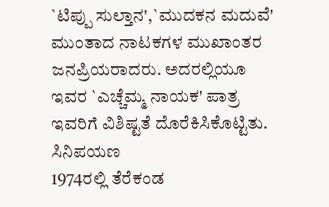`ಟಿಪ್ಪು ಸುಲ್ತಾನ',`ಮುದಕನ ಮದುವೆ' ಮುಂತಾದ ನಾಟಕಗಳ ಮುಖಾಂತರ ಜನಪ್ರಿಯರಾದರು. ಅದರಲ್ಲಿಯೂ ಇವರ `ಎಚ್ಚೆಮ್ಮ ನಾಯಕ' ಪಾತ್ರ ಇವರಿಗೆ ವಿಶಿಷ್ಟತೆ ದೊರೆಕಿಸಿಕೊಟ್ಟಿತು.
ಸಿನಿಪಯಣ
1974ರಲ್ಲಿ ತೆರೆಕಂಡ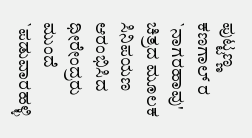ಪುಟ್ಟಣ್ಣ ಕಣಗಾಲ್ ರ `ನಾಗರಹಾವು' ಚಿತ್ರದ ಮೂಲಕ ಸಿನಿಪಯಣ ಆರಂಭಿಸಿದ ಧೀರೇಂದ್ರರು ಮುಂದೆ `ಪಡುವಾರಹಳ್ಳಿ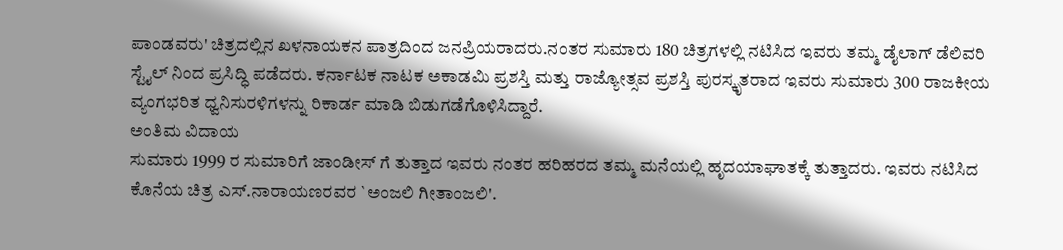ಪಾಂಡವರು' ಚಿತ್ರದಲ್ಲಿನ ಖಳನಾಯಕನ ಪಾತ್ರದಿಂದ ಜನಪ್ರಿಯರಾದರು.ನಂತರ ಸುಮಾರು 180 ಚಿತ್ರಗಳಲ್ಲಿ ನಟಿಸಿದ ಇವರು ತಮ್ಮ ಡೈಲಾಗ್ ಡೆಲಿವರಿ ಸ್ಟೈಲ್ ನಿಂದ ಪ್ರಸಿದ್ಧಿ ಪಡೆದರು. ಕರ್ನಾಟಕ ನಾಟಕ ಅಕಾಡಮಿ ಪ್ರಶಸ್ತಿ ಮತ್ತು ರಾಜ್ಯೋತ್ಸವ ಪ್ರಶಸ್ತಿ ಪುರಸ್ಕೃತರಾದ ಇವರು ಸುಮಾರು 300 ರಾಜಕೀಯ ವ್ಯಂಗಭರಿತ ಧ್ವನಿಸುರಳಿಗಳನ್ನು ರಿಕಾರ್ಡ ಮಾಡಿ ಬಿಡುಗಡೆಗೊಳಿಸಿದ್ದಾರೆ.
ಅಂತಿಮ ವಿದಾಯ
ಸುಮಾರು 1999 ರ ಸುಮಾರಿಗೆ ಜಾಂಡೀಸ್ ಗೆ ತುತ್ತಾದ ಇವರು ನಂತರ ಹರಿಹರದ ತಮ್ಮ ಮನೆಯಲ್ಲಿ ಹೃದಯಾಘಾತಕ್ಕೆ ತುತ್ತಾದರು. ಇವರು ನಟಿಸಿದ ಕೊನೆಯ ಚಿತ್ರ ಎಸ್.ನಾರಾಯಣರವರ `ಅಂಜಲಿ ಗೀತಾಂಜಲಿ'.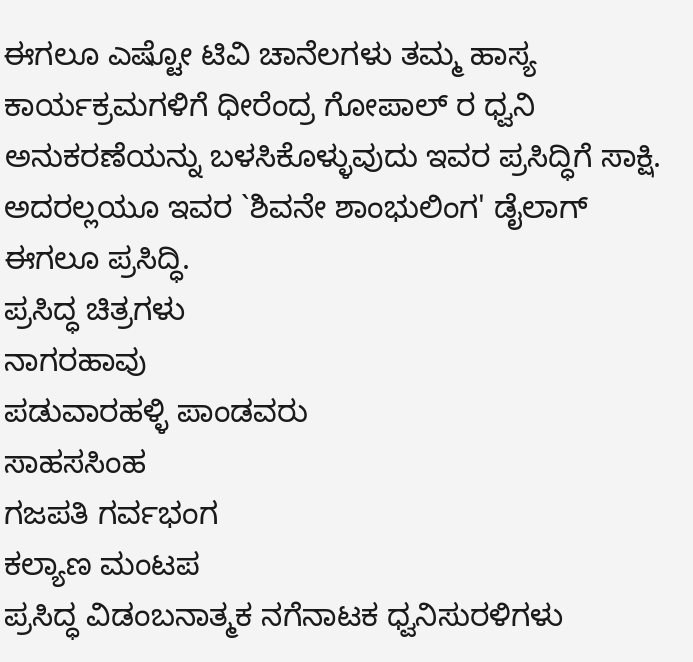ಈಗಲೂ ಎಷ್ಟೋ ಟಿವಿ ಚಾನೆಲಗಳು ತಮ್ಮ ಹಾಸ್ಯ ಕಾರ್ಯಕ್ರಮಗಳಿಗೆ ಧೀರೆಂದ್ರ ಗೋಪಾಲ್ ರ ಧ್ವನಿ ಅನುಕರಣೆಯನ್ನು ಬಳಸಿಕೊಳ್ಳುವುದು ಇವರ ಪ್ರಸಿದ್ಧಿಗೆ ಸಾಕ್ಷಿ.
ಅದರಲ್ಲಯೂ ಇವರ `ಶಿವನೇ ಶಾಂಭುಲಿಂಗ' ಡೈಲಾಗ್ ಈಗಲೂ ಪ್ರಸಿದ್ಧಿ.
ಪ್ರಸಿದ್ಧ ಚಿತ್ರಗಳು
ನಾಗರಹಾವು
ಪಡುವಾರಹಳ್ಳಿ ಪಾಂಡವರು
ಸಾಹಸಸಿಂಹ
ಗಜಪತಿ ಗರ್ವಭಂಗ
ಕಲ್ಯಾಣ ಮಂಟಪ
ಪ್ರಸಿದ್ಧ ವಿಡಂಬನಾತ್ಮಕ ನಗೆನಾಟಕ ಧ್ವನಿಸುರಳಿಗಳು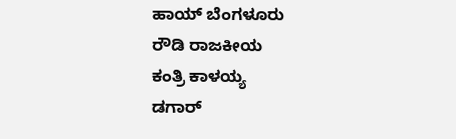ಹಾಯ್ ಬೆಂಗಳೂರು
ರೌಡಿ ರಾಜಕೀಯ
ಕಂತ್ರಿ ಕಾಳಯ್ಯ
ಡಗಾರ್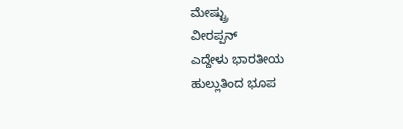ಮೇಷ್ಟ್ರು
ವೀರಪ್ಪನ್
ಎದ್ದೇಳು ಭಾರತೀಯ
ಹುಲ್ಲುತಿಂದ ಭೂಪ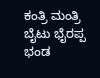ಕಂತ್ರಿ ಮಂತ್ರಿ
ಬೈಟು ಭೈರಪ್ಪ
ಭಂಡ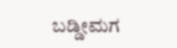ಬಡ್ಡೀಮಗ